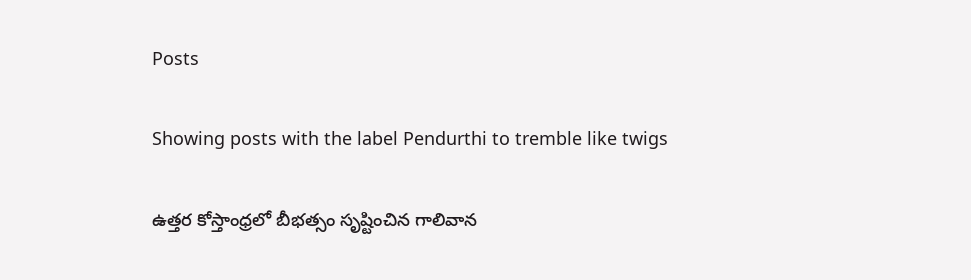Posts

Showing posts with the label Pendurthi to tremble like twigs

ఉత్తర కోస్తాంధ్రలో బీభత్సం సృష్టించిన గాలివాన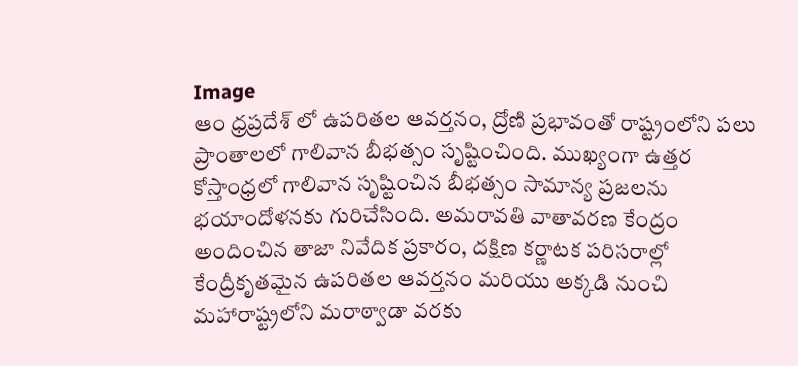Image
ఆం ధ్రప్రదేశ్ లో ఉపరితల ఆవర్తనం, ద్రోణి ప్రభావంతో రాష్ట్రంలోని పలు ప్రాంతాలలో గాలివాన బీభత్సం సృష్టించింది. ముఖ్యంగా ఉత్తర కోస్తాంధ్రలో గాలివాన సృష్టించిన బీభత్సం సామాన్య ప్రజలను భయాందోళనకు గురిచేసింది. అమరావతి వాతావరణ కేంద్రం అందించిన తాజా నివేదిక ప్రకారం, దక్షిణ కర్ణాటక పరిసరాల్లో కేంద్రీకృతమైన ఉపరితల ఆవర్తనం మరియు అక్కడి నుంచి మహారాష్ట్రలోని మరాఠ్వాడా వరకు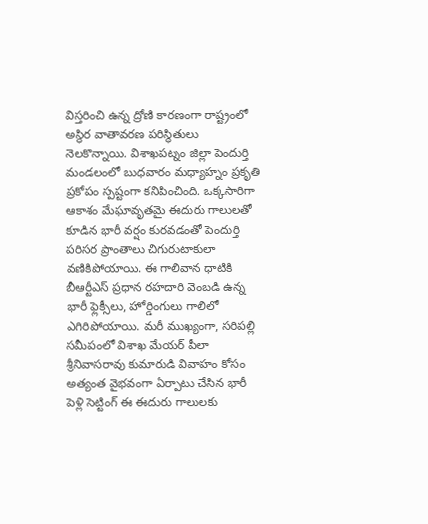విస్తరించి ఉన్న ద్రోణి కారణంగా రాష్ట్రంలో అస్థిర వాతావరణ పరిస్థితులు నెలకొన్నాయి. విశాఖపట్నం జిల్లా పెందుర్తి మండలంలో బుధవారం మధ్యాహ్నం ప్రకృతి ప్రకోపం స్పష్టంగా కనిపించింది. ఒక్కసారిగా ఆకాశం మేఘావృతమై ఈదురు గాలులతో కూడిన భారీ వర్షం కురవడంతో పెందుర్తి పరిసర ప్రాంతాలు చిగురుటాకులా వణికిపోయాయి. ఈ గాలివాన ధాటికి బీఆర్టీఎస్‌ ప్రధాన రహదారి వెంబడి ఉన్న భారీ ఫ్లెక్సీలు, హోర్డింగులు గాలిలో ఎగిరిపోయాయి. మరీ ముఖ్యంగా, సరిపల్లి సమీపంలో విశాఖ మేయర్ పీలా శ్రీనివాసరావు కుమారుడి వివాహం కోసం అత్యంత వైభవంగా ఏర్పాటు చేసిన భారీ పెళ్లి సెట్టింగ్ ఈ ఈదురు గాలులకు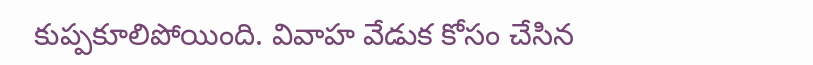కుప్పకూలిపోయింది. వివాహ వేడుక కోసం చేసిన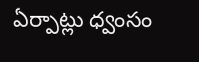ఏర్పాట్లు ధ్వంసం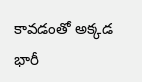కావడంతో అక్కడ భారీ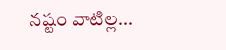నష్టం వాటిల్ల...